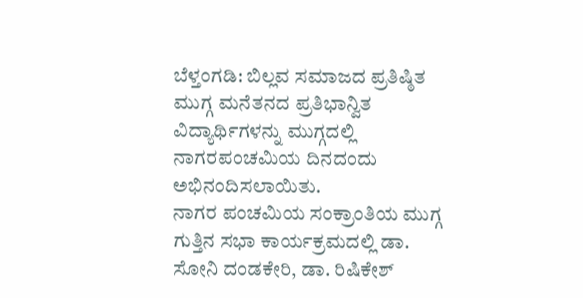ಬೆಳ್ತಂಗಡಿ: ಬಿಲ್ಲವ ಸಮಾಜದ ಪ್ರತಿಷ್ಠಿತ ಮುಗ್ಗ ಮನೆತನದ ಪ್ರತಿಭಾನ್ವಿತ ವಿದ್ಯಾರ್ಥಿಗಳನ್ನು ಮುಗ್ಗದಲ್ಲಿ ನಾಗರಪಂಚಮಿಯ ದಿನದಂದು ಅಭಿನಂದಿಸಲಾಯಿತು.
ನಾಗರ ಪಂಚಮಿಯ ಸಂಕ್ರಾಂತಿಯ ಮುಗ್ಗ ಗುತ್ತಿನ ಸಭಾ ಕಾರ್ಯಕ್ರಮದಲ್ಲಿ ಡಾ. ಸೋನಿ ದಂಡಕೇರಿ, ಡಾ. ರಿಷಿಕೇಶ್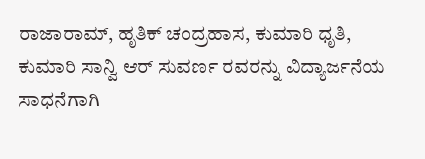ರಾಜಾರಾಮ್, ಹೃತಿಕ್ ಚಂದ್ರಹಾಸ, ಕುಮಾರಿ ಧೃತಿ, ಕುಮಾರಿ ಸಾನ್ವಿ ಆರ್ ಸುವರ್ಣ ರವರನ್ನು ವಿದ್ಯಾರ್ಜನೆಯ ಸಾಧನೆಗಾಗಿ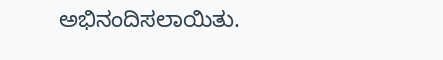ಅಭಿನಂದಿಸಲಾಯಿತು.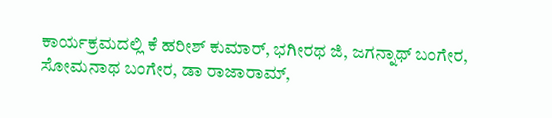ಕಾರ್ಯಕ್ರಮದಲ್ಲಿ ಕೆ ಹರೀಶ್ ಕುಮಾರ್, ಭಗೀರಥ ಜಿ, ಜಗನ್ನಾಥ್ ಬಂಗೇರ, ಸೋಮನಾಥ ಬಂಗೇರ, ಡಾ ರಾಜಾರಾಮ್,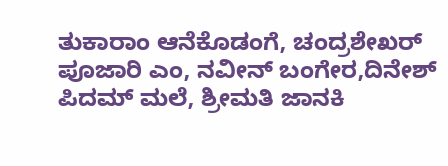ತುಕಾರಾಂ ಆನೆಕೊಡಂಗೆ, ಚಂದ್ರಶೇಖರ್ ಪೂಜಾರಿ ಎಂ, ನವೀನ್ ಬಂಗೇರ,ದಿನೇಶ್ ಪಿದಮ್ ಮಲೆ, ಶ್ರೀಮತಿ ಜಾನಕಿ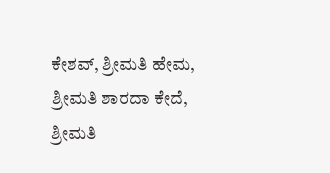ಕೇಶವ್, ಶ್ರೀಮತಿ ಹೇಮ, ಶ್ರೀಮತಿ ಶಾರದಾ ಕೇದೆ, ಶ್ರೀಮತಿ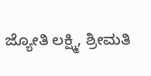ಜ್ಯೋತಿ ಲಕ್ಷ್ಮಿ, ಶ್ರೀಮತಿ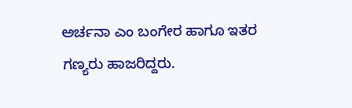ಅರ್ಚನಾ ಎಂ ಬಂಗೇರ ಹಾಗೂ ಇತರ ಗಣ್ಯರು ಹಾಜರಿದ್ದರು.